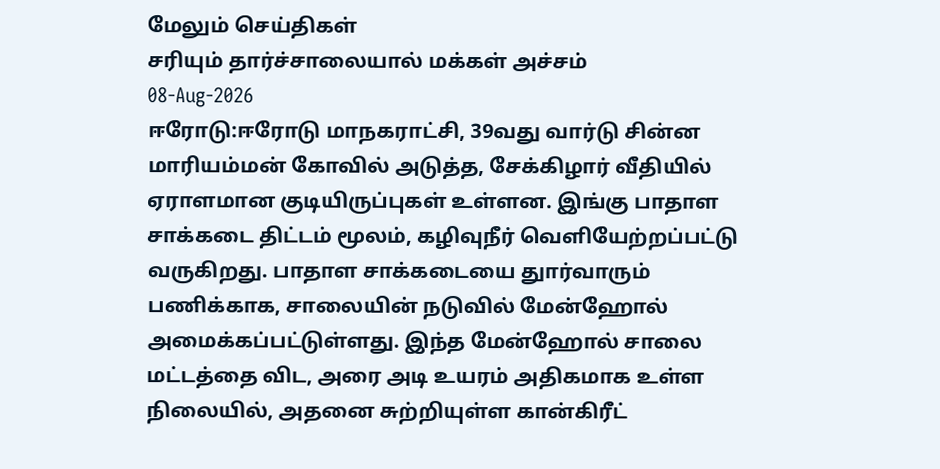மேலும் செய்திகள்
சரியும் தார்ச்சாலையால் மக்கள் அச்சம்
08-Aug-2026
ஈரோடு:ஈரோடு மாநகராட்சி, 39வது வார்டு சின்ன மாரியம்மன் கோவில் அடுத்த, சேக்கிழார் வீதியில் ஏராளமான குடியிருப்புகள் உள்ளன. இங்கு பாதாள சாக்கடை திட்டம் மூலம், கழிவுநீர் வெளியேற்றப்பட்டு வருகிறது. பாதாள சாக்கடையை துார்வாரும் பணிக்காக, சாலையின் நடுவில் மேன்ஹோல் அமைக்கப்பட்டுள்ளது. இந்த மேன்ஹோல் சாலை மட்டத்தை விட, அரை அடி உயரம் அதிகமாக உள்ள நிலையில், அதனை சுற்றியுள்ள கான்கிரீட்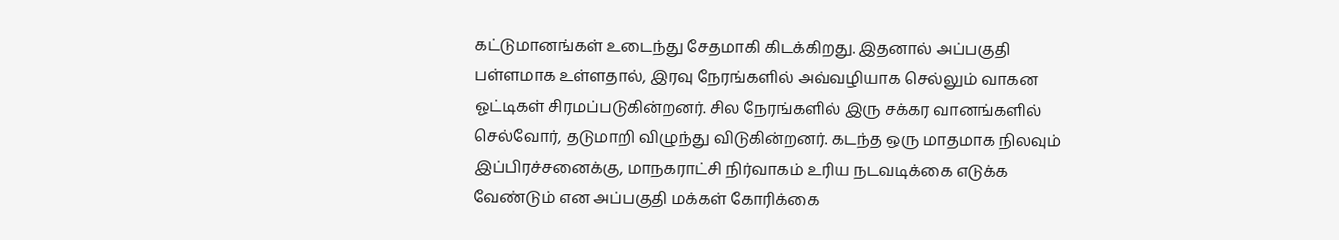கட்டுமானங்கள் உடைந்து சேதமாகி கிடக்கிறது. இதனால் அப்பகுதி பள்ளமாக உள்ளதால், இரவு நேரங்களில் அவ்வழியாக செல்லும் வாகன ஓட்டிகள் சிரமப்படுகின்றனர். சில நேரங்களில் இரு சக்கர வானங்களில் செல்வோர், தடுமாறி விழுந்து விடுகின்றனர். கடந்த ஒரு மாதமாக நிலவும் இப்பிரச்சனைக்கு, மாநகராட்சி நிர்வாகம் உரிய நடவடிக்கை எடுக்க வேண்டும் என அப்பகுதி மக்கள் கோரிக்கை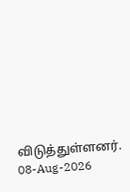விடுத்துள்ளனர்.
08-Aug-2026